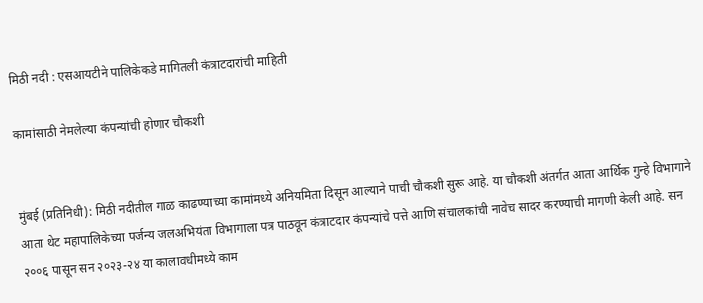मिठी नदी : एसआयटीने पालिकेकडे मागितली कंत्राटदारांची माहिती

कामांसाठी नेमलेल्या कंपन्यांची होणार चौकशी


मुंबई (प्रतिनिधी): मिठी नदीतील गाळ काढण्याच्या कामांमध्ये अनियमिता दिसून आल्याने पाची चौकशी सुरू आहे. या चौकशी अंतर्गत आता आर्थिक गुन्हे विभागाने आता थेट महापालिकेच्या पर्जन्य जलअभियंता विभागाला पत्र पाठवून कंत्राटदार कंपन्यांचे पत्ते आणि संचालकांची नावेच सादर करण्याची मागणी केली आहे. सन २००६ पासून सन २०२३-२४ या कालावधीमध्ये काम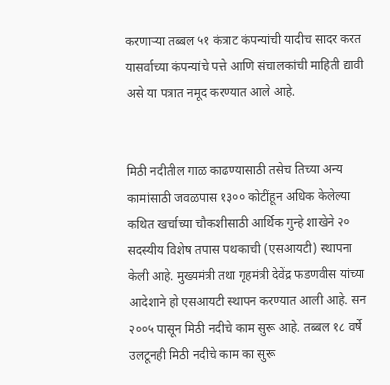करणाऱ्या तब्बल ५१ कंत्राट कंपन्यांची यादीच सादर करत यासर्वाच्या कंपन्यांचे पत्ते आणि संचालकांची माहिती द्यावी असे या पत्रात नमूद करण्यात आले आहे.


मिठी नदीतील गाळ काढण्यासाठी तसेच तिच्या अन्य कामांसाठी जवळपास १३०० कोटींहून अधिक केलेल्या कथित खर्चाच्या चौकशीसाठी आर्थिक गुन्हे शाखेने २० सदस्यीय विशेष तपास पथकाची (एसआयटी) स्थापना केली आहे. मुख्यमंत्री तथा गृहमंत्री देवेंद्र फडणवीस यांच्या आदेशाने हो एसआयटी स्थापन करण्यात आली आहे. सन २००५ पासून मिठी नदीचे काम सुरू आहे. तब्बल १८ वर्षे उलटूनही मिठी नदीचे काम का सुरू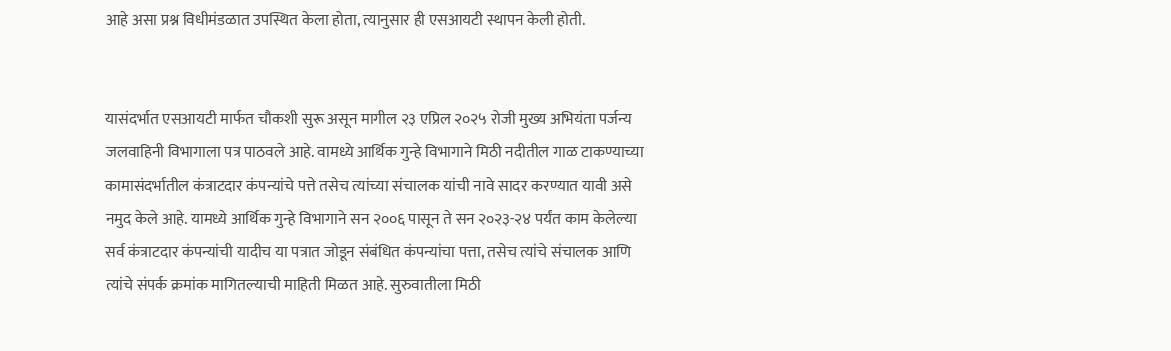आहे असा प्रश्न विधीमंडळात उपस्थित केला होता, त्यानुसार ही एसआयटी स्थापन केली होती.


यासंदर्भात एसआयटी मार्फत चौकशी सुरू असून मागील २३ एप्रिल २०२५ रोजी मुख्य अभियंता पर्जन्य जलवाहिनी विभागाला पत्र पाठवले आहे. वामध्ये आर्थिक गुन्हे विभागाने मिठी नदीतील गाळ टाकण्याच्या कामासंदर्भातील कंत्राटदार कंपन्यांचे पत्ते तसेच त्यांच्या संचालक यांची नावे सादर करण्यात यावी असे नमुद केले आहे. यामध्ये आर्थिक गुन्हे विभागाने सन २००६ पासून ते सन २०२३-२४ पर्यंत काम केलेल्या सर्व कंत्राटदार कंपन्यांची यादीच या पत्रात जोडून संबंधित कंपन्यांचा पत्ता, तसेच त्यांचे संचालक आणि त्यांचे संपर्क क्रमांक मागितल्याची माहिती मिळत आहे. सुरुवातीला मिठी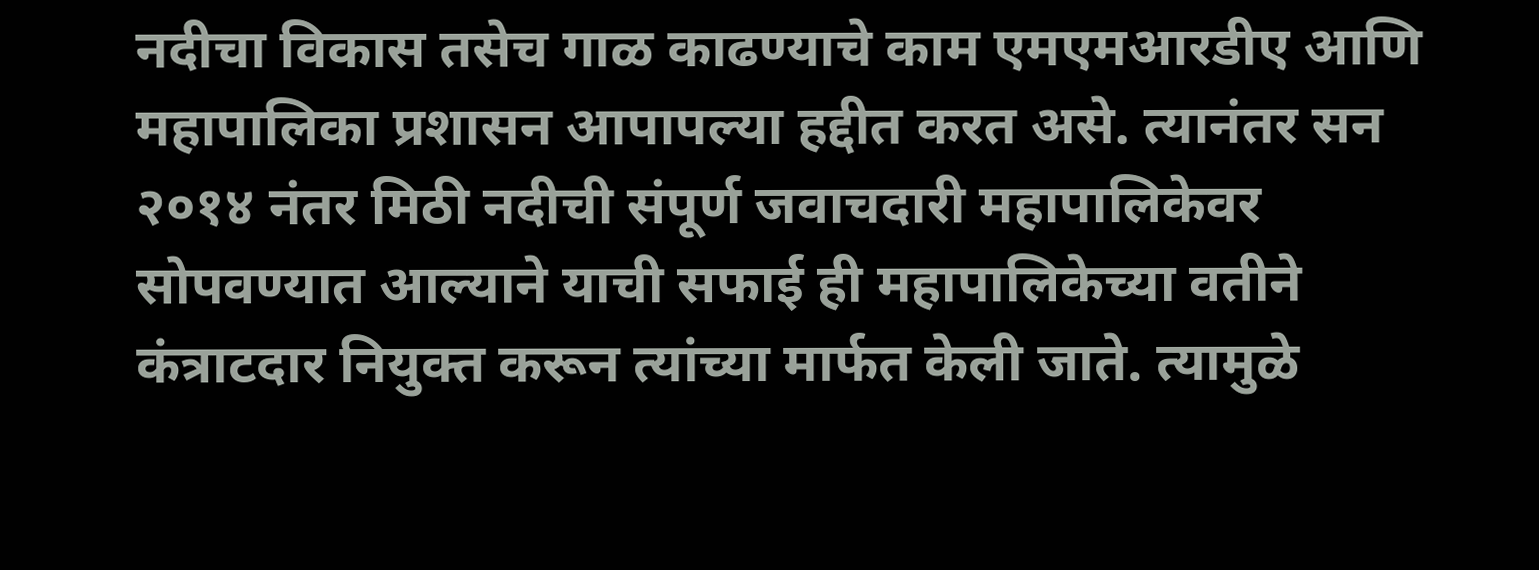नदीचा विकास तसेच गाळ काढण्याचे काम एमएमआरडीए आणि महापालिका प्रशासन आपापल्या हद्दीत करत असे. त्यानंतर सन २०१४ नंतर मिठी नदीची संपूर्ण जवाचदारी महापालिकेवर सोपवण्यात आल्याने याची सफाई ही महापालिकेच्या वतीने कंत्राटदार नियुक्त करून त्यांच्या मार्फत केली जाते. त्यामुळे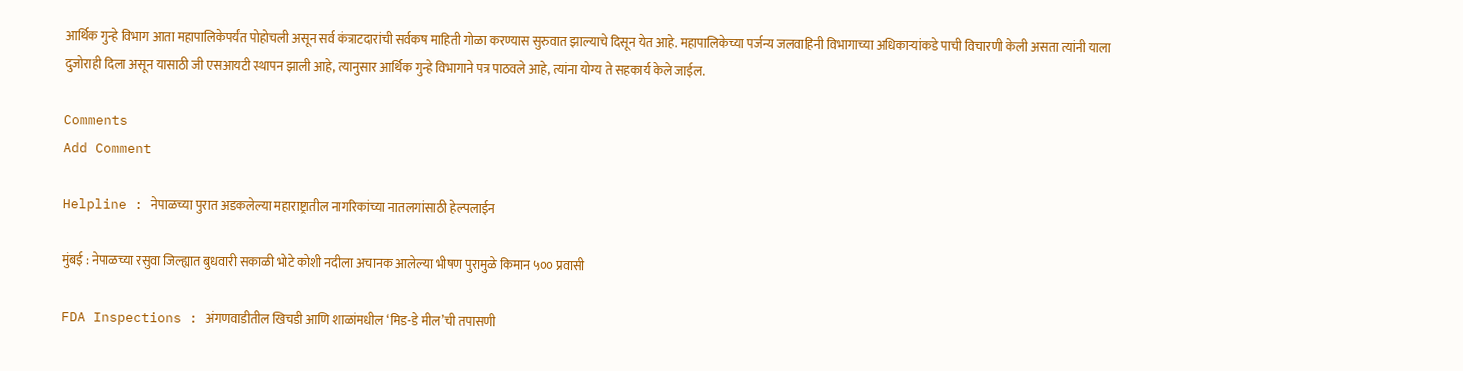आर्थिक गुन्हे विभाग आता महापालिकेपर्यंत पोहोचली असून सर्व कंत्राटदारांची सर्वकष माहिती गोळा करण्यास सुरुवात झाल्याचे दिसून येत आहे. महापालिकेच्या पर्जन्य जलवाहिनी विभागाच्या अधिकाऱ्यांकडे पाची विचारणी केली असता त्यांनी याला दुजोराही दिला असून यासाठी जी एसआयटी स्थापन झाली आहे, त्यानुसार आर्थिक गुन्हे विभागाने पत्र पाठवले आहे, त्यांना योग्य ते सहकार्य केले जाईल.

Comments
Add Comment

Helpline : नेपाळच्या पुरात अडकलेल्या महाराष्ट्रातील नागरिकांच्या नातलगांसाठी हेल्पलाईन

मुंबई : नेपाळच्या रसुवा जिल्ह्यात बुधवारी सकाळी भोटे कोशी नदीला अचानक आलेल्या भीषण पुरामुळे किमान ५०० प्रवासी

FDA Inspections : अंगणवाडीतील खिचडी आणि शाळांमधील ‘मिड-डे मील’ची तपासणी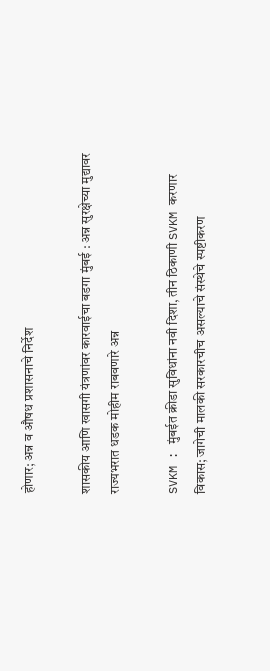होणार; अन्न व औषध प्रशासनाचे निर्देश

शासकीय आणि खासगी यंत्रणांवर कारवाईचा बडगा मुंबई : अन्न सुरक्षेच्या मुद्यावर राज्यभरात धडक मोहीम राबवणारे अन्न

SVKM : मुंबईत क्रीडा सुविधांना नवी दिशा, तीन ठिकाणी SVKM करणार विकास; जागेची मालकी सरकारचीच असल्याचे संस्थेचे स्पष्टीकरण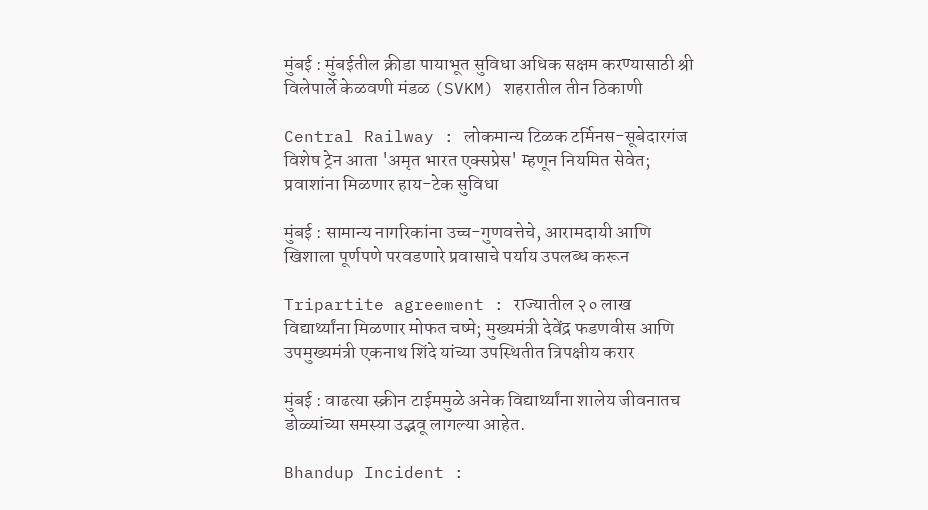मुंबई : मुंबईतील क्रीडा पायाभूत सुविधा अधिक सक्षम करण्यासाठी श्री विलेपार्ले केळवणी मंडळ (SVKM) शहरातील तीन ठिकाणी

Central Railway : लोकमान्य टिळक टर्मिनस-सूबेदारगंज विशेष ट्रेन आता 'अमृत भारत एक्सप्रेस' म्हणून नियमित सेवेत; प्रवाशांना मिळणार हाय-टेक सुविधा

मुंबई : सामान्य नागरिकांना उच्च-गुणवत्तेचे, आरामदायी आणि खिशाला पूर्णपणे परवडणारे प्रवासाचे पर्याय उपलब्ध करून

Tripartite agreement : राज्यातील २० लाख विद्यार्थ्यांना मिळणार मोफत चष्मे; मुख्यमंत्री देवेंद्र फडणवीस आणि उपमुख्यमंत्री एकनाथ शिंदे यांच्या उपस्थितीत त्रिपक्षीय करार

मुंबई : वाढत्या स्क्रीन टाईममुळे अनेक विद्यार्थ्यांना शालेय जीवनातच डोळ्यांच्या समस्या उद्भवू लागल्या आहेत.

Bhandup Incident :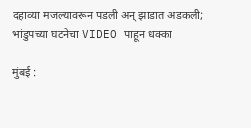दहाव्या मजल्यावरून पडली अन् झाडात अडकली; भांडुपच्या घटनेचा VIDEO पाहून धक्का

मुंबई :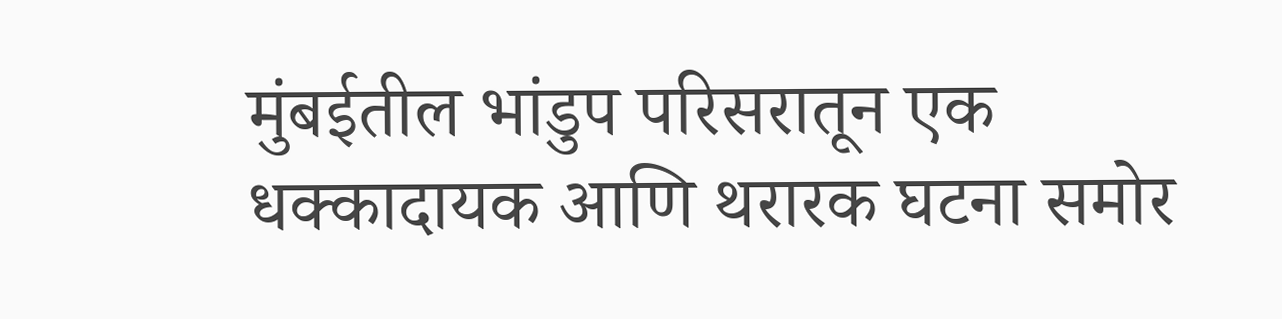मुंबईतील भांडुप परिसरातून एक धक्कादायक आणि थरारक घटना समोर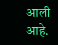आली आहे.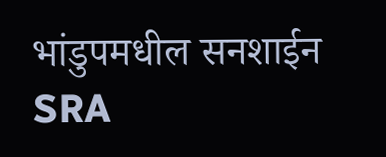भांडुपमधील सनशाईन SRA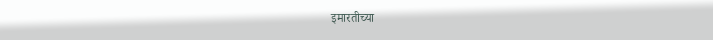इमारतीच्या